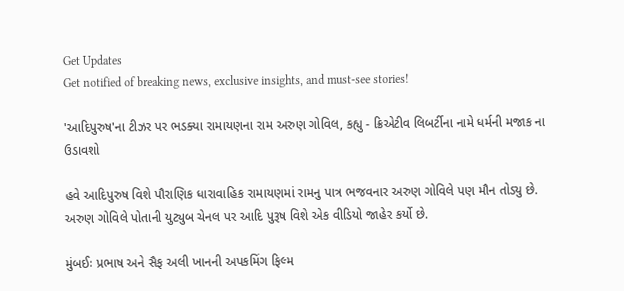Get Updates
Get notified of breaking news, exclusive insights, and must-see stories!

'આદિપુરુષ'ના ટીઝર પર ભડક્યા રામાયણના રામ અરુણ ગોવિલ, કહ્યુ - ક્રિએટીવ લિબર્ટીના નામે ધર્મની મજાક ના ઉડાવશો

હવે આદિપુરુષ વિશે પૌરાણિક ધારાવાહિક રામાયણમાં રામનુ પાત્ર ભજવનાર અરુણ ગોવિલે પણ મૌન તોડ્યુ છે. અરુણ ગોવિલે પોતાની યુટ્યુબ ચેનલ પર આદિ પુરૂષ વિશે એક વીડિયો જાહેર કર્યો છે.

મુંબઈઃ પ્રભાષ અને સૈફ અલી ખાનની અપકમિંગ ફિલ્મ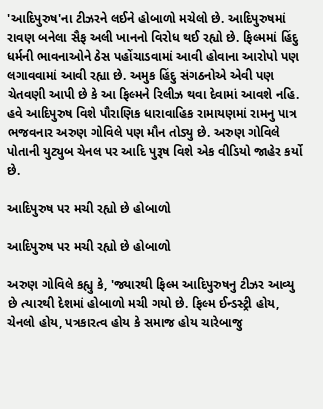'આદિપુરુષ'ના ટીઝરને લઈને હોબાળો મચેલો છે. આદિપુરુષમાં રાવણ બનેલા સૈફ અલી ખાનનો વિરોધ થઈ રહ્યો છે. ફિલ્મમાં હિંદુ ધર્મની ભાવનાઓને ઠેસ પહોંચાડવામાં આવી હોવાના આરોપો પણ લગાવવામાં આવી રહ્યા છે. અમુક હિંદુ સંગઠનોએ એવી પણ ચેતવણી આપી છે કે આ ફિલ્મને રિલીઝ થવા દેવામાં આવશે નહિ. હવે આદિપુરુષ વિશે પૌરાણિક ધારાવાહિક રામાયણમાં રામનુ પાત્ર ભજવનાર અરુણ ગોવિલે પણ મૌન તોડ્યુ છે. અરુણ ગોવિલે પોતાની યુટ્યુબ ચેનલ પર આદિ પુરૂષ વિશે એક વીડિયો જાહેર કર્યો છે.

આદિપુરુષ પર મચી રહ્યો છે હોબાળો

આદિપુરુષ પર મચી રહ્યો છે હોબાળો

અરુણ ગોવિલે કહ્યુ કે, 'જ્યારથી ફિલ્મ આદિપુરુષનુ ટીઝર આવ્યુ છે ત્યારથી દેશમાં હોબાળો મચી ગયો છે. ફિલ્મ ઈન્ડસ્ટ્રી હોય, ચેનલો હોય, પત્રકારત્વ હોય કે સમાજ હોય ચારેબાજુ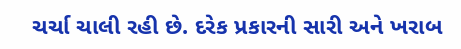ચર્ચા ચાલી રહી છે. દરેક પ્રકારની સારી અને ખરાબ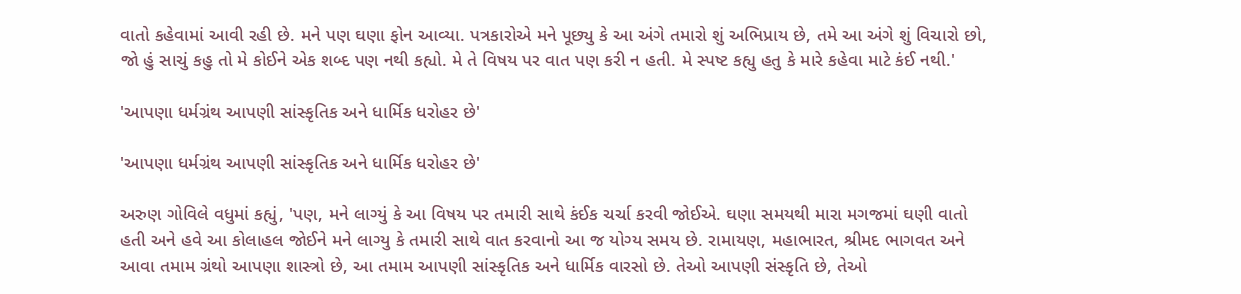વાતો કહેવામાં આવી રહી છે. મને પણ ઘણા ફોન આવ્યા. પત્રકારોએ મને પૂછ્યુ કે આ અંગે તમારો શું અભિપ્રાય છે, તમે આ અંગે શું વિચારો છો, જો હું સાચું કહુ તો મે કોઈને એક શબ્દ પણ નથી કહ્યો. મે તે વિષય પર વાત પણ કરી ન હતી. મે સ્પષ્ટ કહ્યુ હતુ કે મારે કહેવા માટે કંઈ નથી.'

'આપણા ધર્મગ્રંથ આપણી સાંસ્કૃતિક અને ધાર્મિક ધરોહર છે'

'આપણા ધર્મગ્રંથ આપણી સાંસ્કૃતિક અને ધાર્મિક ધરોહર છે'

અરુણ ગોવિલે વધુમાં કહ્યું, 'પણ, મને લાગ્યું કે આ વિષય પર તમારી સાથે કંઈક ચર્ચા કરવી જોઈએ. ઘણા સમયથી મારા મગજમાં ઘણી વાતો હતી અને હવે આ કોલાહલ જોઈને મને લાગ્યુ કે તમારી સાથે વાત કરવાનો આ જ યોગ્ય સમય છે. રામાયણ, મહાભારત, શ્રીમદ ભાગવત અને આવા તમામ ગ્રંથો આપણા શાસ્ત્રો છે, આ તમામ આપણી સાંસ્કૃતિક અને ધાર્મિક વારસો છે. તેઓ આપણી સંસ્કૃતિ છે, તેઓ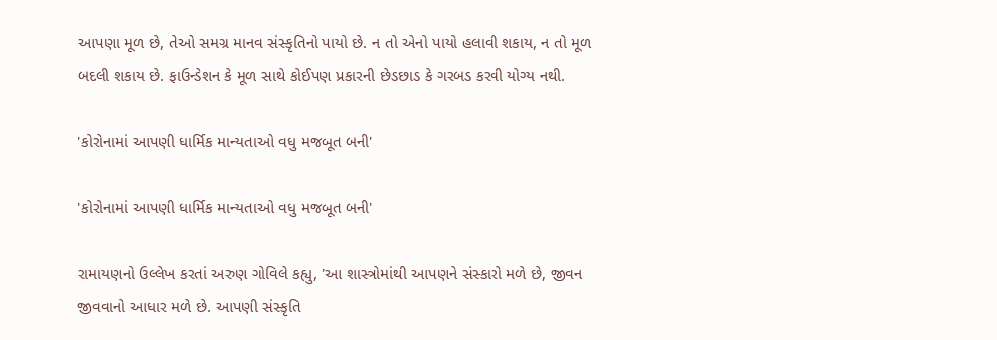આપણા મૂળ છે, તેઓ સમગ્ર માનવ સંસ્કૃતિનો પાયો છે. ન તો એનો પાયો હલાવી શકાય, ન તો મૂળ બદલી શકાય છે. ફાઉન્ડેશન કે મૂળ સાથે કોઈપણ પ્રકારની છેડછાડ કે ગરબડ કરવી યોગ્ય નથી.

'કોરોનામાં આપણી ધાર્મિક માન્યતાઓ વધુ મજબૂત બની'

'કોરોનામાં આપણી ધાર્મિક માન્યતાઓ વધુ મજબૂત બની'

રામાયણનો ઉલ્લેખ કરતાં અરુણ ગોવિલે કહ્યુ, 'આ શાસ્ત્રોમાંથી આપણને સંસ્કારો મળે છે, જીવન જીવવાનો આધાર મળે છે. આપણી સંસ્કૃતિ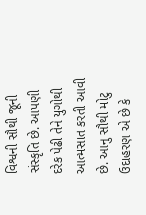વિશ્વની સૌથી જૂની સંસ્કૃતિ છે. આપણી દરેક પેઢી તેને યુગોથી આત્મસાત કરતી આવી છે. આનુ સૌથી મોટુ ઉદાહરણ એ છે કે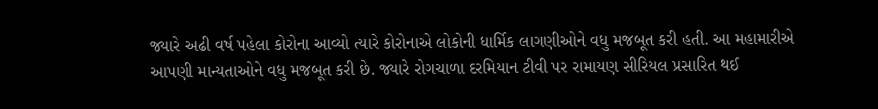જ્યારે અઢી વર્ષ પહેલા કોરોના આવ્યો ત્યારે કોરોનાએ લોકોની ધાર્મિક લાગણીઓને વધુ મજબૂત કરી હતી. આ મહામારીએ આપણી માન્યતાઓને વધુ મજબૂત કરી છે. જ્યારે રોગચાળા દરમિયાન ટીવી પર રામાયણ સીરિયલ પ્રસારિત થઈ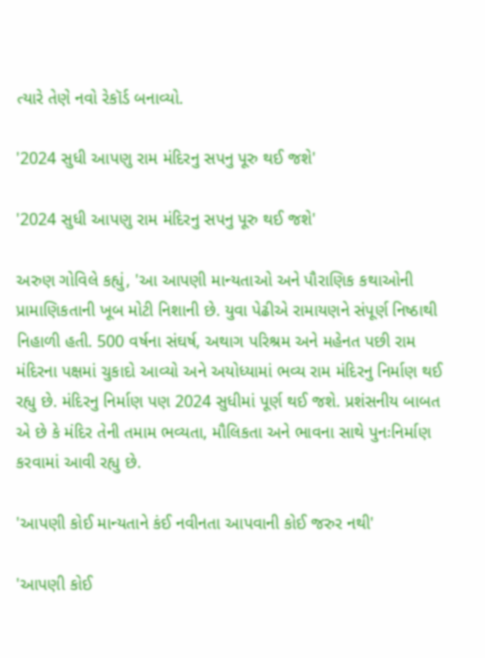ત્યારે તેણે નવો રેકૉર્ડ બનાવ્યો.

'2024 સુધી આપણુ રામ મંદિરનુ સપનુ પૂરુ થઈ જશે'

'2024 સુધી આપણુ રામ મંદિરનુ સપનુ પૂરુ થઈ જશે'

અરુણ ગોવિલે કહ્યું, 'આ આપણી માન્યતાઓ અને પૌરાણિક કથાઓની પ્રામાણિકતાની ખૂબ મોટી નિશાની છે. યુવા પેઢીએ રામાયણને સંપૂર્ણ નિષ્ઠાથી નિહાળી હતી. 500 વર્ષના સંઘર્ષ, અથાગ પરિશ્રમ અને મહેનત પછી રામ મંદિરના પક્ષમાં ચુકાદો આવ્યો અને અયોધ્યામાં ભવ્ય રામ મંદિરનુ નિર્માણ થઈ રહ્યુ છે. મંદિરનુ નિર્માણ પણ 2024 સુધીમાં પૂર્ણ થઈ જશે. પ્રશંસનીય બાબત એ છે કે મંદિર તેની તમામ ભવ્યતા, મૌલિકતા અને ભાવના સાથે પુનઃનિર્માણ કરવામાં આવી રહ્યુ છે.

'આપણી કોઈ માન્યતાને કંઈ નવીનતા આપવાની કોઈ જરુર નથી'

'આપણી કોઈ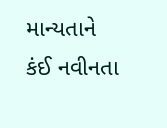માન્યતાને કંઈ નવીનતા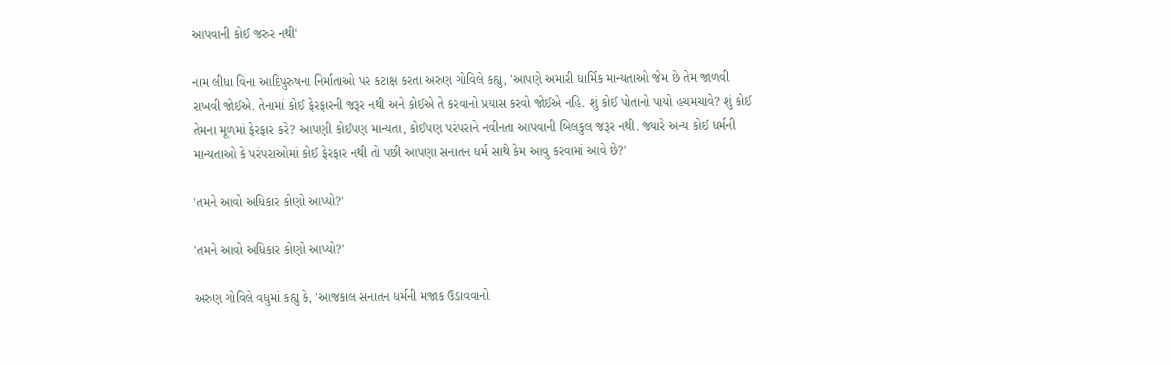આપવાની કોઈ જરુર નથી'

નામ લીધા વિના આદિપુરુષના નિર્માતાઓ પર કટાક્ષ કરતા અરુણ ગોવિલે કહ્યુ, 'આપણે અમારી ધાર્મિક માન્યતાઓ જેમ છે તેમ જાળવી રાખવી જોઈએ. તેનામાં કોઈ ફેરફારની જરૂર નથી અને કોઈએ તે કરવાનો પ્રયાસ કરવો જોઈએ નહિ. શું કોઈ પોતાનો પાયો હચમચાવે? શું કોઈ તેમના મૂળમાં ફેરફાર કરે? આપણી કોઈપણ માન્યતા, કોઈપણ પરંપરાને નવીનતા આપવાની બિલકુલ જરૂર નથી. જ્યારે અન્ય કોઈ ધર્મની માન્યતાઓ કે પરંપરાઓમાં કોઈ ફેરફાર નથી તો પછી આપણા સનાતન ધર્મ સાથે કેમ આવુ કરવામાં આવે છે?'

'તમને આવો અધિકાર કોણો આપ્યો?'

'તમને આવો અધિકાર કોણો આપ્યો?'

અરુણ ગોવિલે વધુમાં કહ્યુ કે, 'આજકાલ સનાતન ધર્મની મજાક ઉડાવવાનો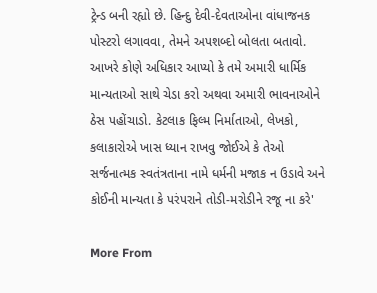ટ્રેન્ડ બની રહ્યો છે. હિન્દુ દેવી-દેવતાઓના વાંધાજનક પોસ્ટરો લગાવવા, તેમને અપશબ્દો બોલતા બતાવો. આખરે કોણે અધિકાર આપ્યો કે તમે અમારી ધાર્મિક માન્યતાઓ સાથે ચેડા કરો અથવા અમારી ભાવનાઓને ઠેસ પહોંચાડો. કેટલાક ફિલ્મ નિર્માતાઓ, લેખકો, કલાકારોએ ખાસ ધ્યાન રાખવુ જોઈએ કે તેઓ સર્જનાત્મક સ્વતંત્રતાના નામે ધર્મની મજાક ન ઉડાવે અને કોઈની માન્યતા કે પરંપરાને તોડી-મરોડીને રજૂ ના કરે'

More From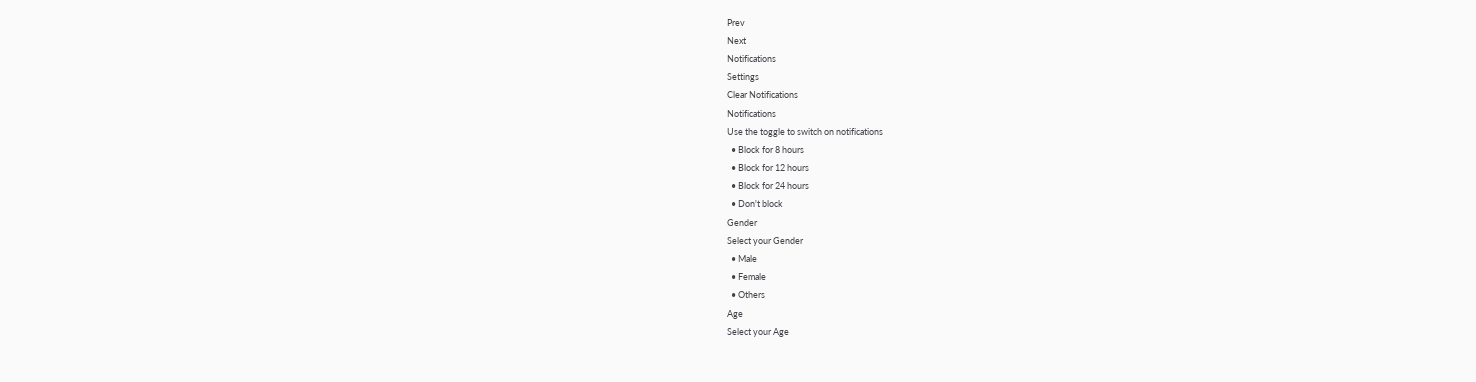Prev
Next
Notifications
Settings
Clear Notifications
Notifications
Use the toggle to switch on notifications
  • Block for 8 hours
  • Block for 12 hours
  • Block for 24 hours
  • Don't block
Gender
Select your Gender
  • Male
  • Female
  • Others
Age
Select your Age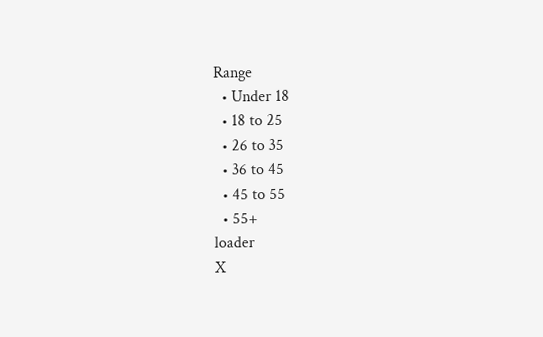Range
  • Under 18
  • 18 to 25
  • 26 to 35
  • 36 to 45
  • 45 to 55
  • 55+
loader
X